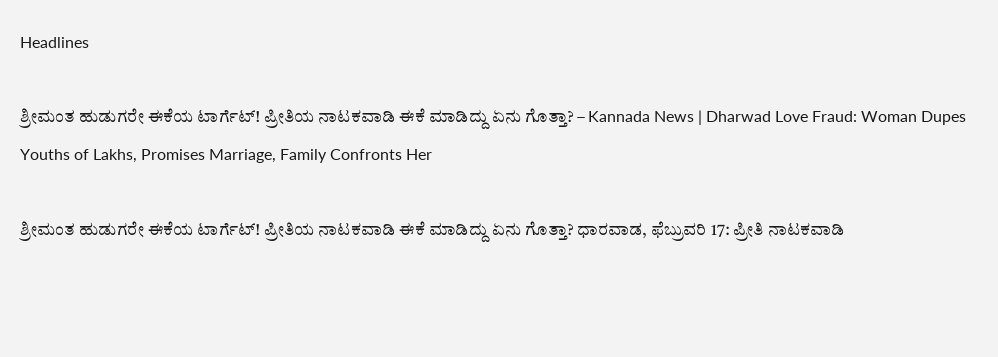Headlines

ಶ್ರೀಮಂತ ಹುಡುಗರೇ ಈಕೆಯ ಟಾರ್ಗೆಟ್! ಪ್ರೀತಿಯ ನಾಟಕವಾಡಿ ಈಕೆ ಮಾಡಿದ್ದು ಏನು ಗೊತ್ತಾ? – Kannada News | Dharwad Love Fraud: Woman Dupes Youths of Lakhs, Promises Marriage, Family Confronts Her

ಶ್ರೀಮಂತ ಹುಡುಗರೇ ಈಕೆಯ ಟಾರ್ಗೆಟ್! ಪ್ರೀತಿಯ ನಾಟಕವಾಡಿ ಈಕೆ ಮಾಡಿದ್ದು ಏನು ಗೊತ್ತಾ? ಧಾರವಾಡ, ಫೆಬ್ರುವರಿ 17: ಪ್ರೀತಿ ನಾಟಕವಾಡಿ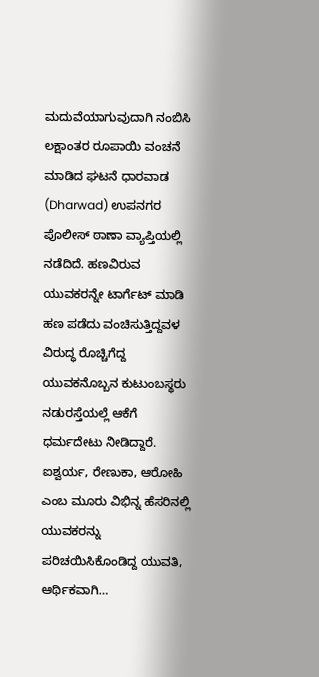ಮದುವೆಯಾಗುವುದಾಗಿ ನಂಬಿಸಿ ಲಕ್ಷಾಂತರ ರೂಪಾಯಿ ವಂಚನೆ ಮಾಡಿದ ಘಟನೆ ಧಾರವಾಡ (Dharwad) ಉಪನಗರ ಪೊಲೀಸ್ ಠಾಣಾ ವ್ಯಾಪ್ತಿಯಲ್ಲಿ ನಡೆದಿದೆ. ಹಣವಿರುವ ಯುವಕರನ್ನೇ ಟಾರ್ಗೆಟ್ ಮಾಡಿ ಹಣ ಪಡೆದು ವಂಚಿಸುತ್ತಿದ್ದವಳ ವಿರುದ್ಧ ರೊಚ್ಚಿಗೆದ್ದ ಯುವಕನೊಬ್ಬನ ಕುಟುಂಬಸ್ಥರು ನಡುರಸ್ತೆಯಲ್ಲೆ ಆಕೆಗೆ ಧರ್ಮದೇಟು ನೀಡಿದ್ದಾರೆ. ಐಶ್ವರ್ಯ, ರೇಣುಕಾ, ಆರೋಹಿ ಎಂಬ ಮೂರು ವಿಭಿನ್ನ ಹೆಸರಿನಲ್ಲಿ ಯುವಕರನ್ನು ಪರಿಚಯಿಸಿಕೊಂಡಿದ್ದ ಯುವತಿ, ಆರ್ಥಿಕವಾಗಿ…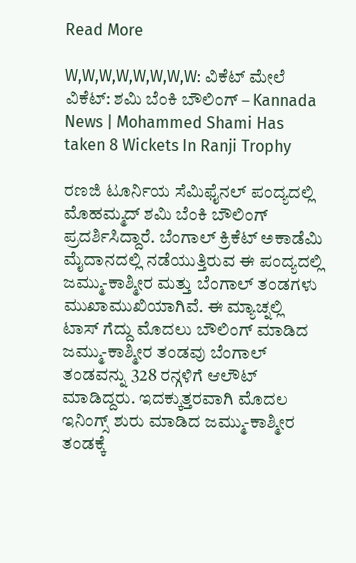Read More

W,W,W,W,W,W,W,W: ವಿಕೆಟ್ ಮೇಲೆ ವಿಕೆಟ್: ಶಮಿ ಬೆಂಕಿ ಬೌಲಿಂಗ್ – Kannada News | Mohammed Shami Has taken 8 Wickets In Ranji Trophy

ರಣಜಿ ಟೂರ್ನಿಯ ಸೆಮಿಫೈನಲ್ ಪಂದ್ಯದಲ್ಲಿ ಮೊಹಮ್ಮದ್ ಶಮಿ ಬೆಂಕಿ ಬೌಲಿಂಗ್ ಪ್ರದರ್ಶಿಸಿದ್ದಾರೆ. ಬೆಂಗಾಲ್ ಕ್ರಿಕೆಟ್ ಅಕಾಡೆಮಿ ಮೈದಾನದಲ್ಲಿ ನಡೆಯುತ್ತಿರುವ ಈ ಪಂದ್ಯದಲ್ಲಿ ಜಮ್ಮು-ಕಾಶ್ಮೀರ ಮತ್ತು ಬೆಂಗಾಲ್ ತಂಡಗಳು ಮುಖಾಮುಖಿಯಾಗಿವೆ. ಈ ಮ್ಯಾಚ್ನಲ್ಲಿ ಟಾಸ್ ಗೆದ್ದು ಮೊದಲು ಬೌಲಿಂಗ್ ಮಾಡಿದ ಜಮ್ಮು-ಕಾಶ್ಮೀರ ತಂಡವು ಬೆಂಗಾಲ್ ತಂಡವನ್ನು 328 ರನ್ಗಳಿಗೆ ಆಲೌಟ್ ಮಾಡಿದ್ದರು. ಇದಕ್ಕುತ್ತರವಾಗಿ ಮೊದಲ ಇನಿಂಗ್ಸ್ ಶುರು ಮಾಡಿದ ಜಮ್ಮು-ಕಾಶ್ಮೀರ ತಂಡಕ್ಕೆ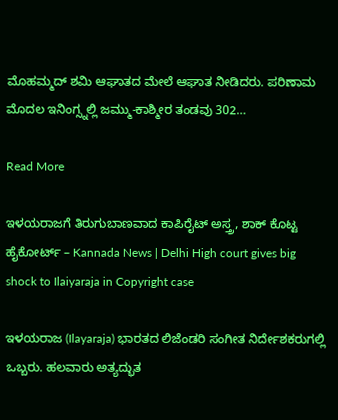ಮೊಹಮ್ಮದ್ ಶಮಿ ಆಘಾತದ ಮೇಲೆ ಆಘಾತ ನೀಡಿದರು. ಪರಿಣಾಮ ಮೊದಲ ಇನಿಂಗ್ಸ್ನಲ್ಲಿ ಜಮ್ಮು-ಕಾಶ್ಮೀರ ತಂಡವು 302…

Read More

ಇಳಯರಾಜಗೆ ತಿರುಗುಬಾಣವಾದ ಕಾಪಿರೈಟ್ ಅಸ್ತ್ರ, ಶಾಕ್ ಕೊಟ್ಟ ಹೈಕೋರ್ಟ್ – Kannada News | Delhi High court gives big shock to Ilaiyaraja in Copyright case

ಇಳಯರಾಜ (Ilayaraja) ಭಾರತದ ಲಿಜೆಂಡರಿ ಸಂಗೀತ ನಿರ್ದೇಶಕರುಗಲ್ಲಿ ಒಬ್ಬರು. ಹಲವಾರು ಅತ್ಯದ್ಭುತ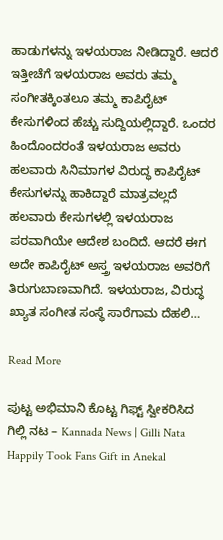ಹಾಡುಗಳನ್ನು ಇಳಯರಾಜ ನೀಡಿದ್ದಾರೆ. ಆದರೆ ಇತ್ತೀಚೆಗೆ ಇಳಯರಾಜ ಅವರು ತಮ್ಮ ಸಂಗೀತಕ್ಕಿಂತಲೂ ತಮ್ಮ ಕಾಪಿರೈಟ್ ಕೇಸುಗಳಿಂದ ಹೆಚ್ಚು ಸುದ್ದಿಯಲ್ಲಿದ್ದಾರೆ. ಒಂದರ ಹಿಂದೊಂದರಂತೆ ಇಳಯರಾಜ ಅವರು ಹಲವಾರು ಸಿನಿಮಾಗಳ ವಿರುದ್ಧ ಕಾಪಿರೈಟ್ ಕೇಸುಗಳನ್ನು ಹಾಕಿದ್ದಾರೆ ಮಾತ್ರವಲ್ಲದೆ ಹಲವಾರು ಕೇಸುಗಳಲ್ಲಿ ಇಳಯರಾಜ ಪರವಾಗಿಯೇ ಆದೇಶ ಬಂದಿದೆ. ಆದರೆ ಈಗ ಅದೇ ಕಾಪಿರೈಟ್ ಅಸ್ತ್ರ ಇಳಯರಾಜ ಅವರಿಗೆ ತಿರುಗುಬಾಣವಾಗಿದೆ. ಇಳಯರಾಜ, ವಿರುದ್ಧ ಖ್ಯಾತ ಸಂಗೀತ ಸಂಸ್ಥೆ ಸಾರೆಗಾಮ ದೆಹಲಿ…

Read More

ಪುಟ್ಟ ಅಭಿಮಾನಿ ಕೊಟ್ಟ ಗಿಫ್ಟ್ ಸ್ವೀಕರಿಸಿದ ಗಿಲ್ಲಿ ನಟ – Kannada News | Gilli Nata Happily Took Fans Gift in Anekal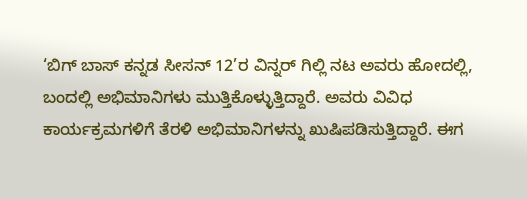‘ಬಿಗ್ ಬಾಸ್ ಕನ್ನಡ ಸೀಸನ್ 12’ರ ವಿನ್ನರ್ ಗಿಲ್ಲಿ ನಟ ಅವರು ಹೋದಲ್ಲಿ, ಬಂದಲ್ಲಿ ಅಭಿಮಾನಿಗಳು ಮುತ್ತಿಕೊಳ್ಳುತ್ತಿದ್ದಾರೆ. ಅವರು ವಿವಿಧ ಕಾರ್ಯಕ್ರಮಗಳಿಗೆ ತೆರಳಿ ಅಭಿಮಾನಿಗಳನ್ನು ಖುಷಿಪಡಿಸುತ್ತಿದ್ದಾರೆ. ಈಗ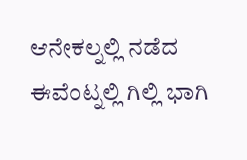ಆನೇಕಲ್ನಲ್ಲಿ ನಡೆದ ಈವೆಂಟ್ನಲ್ಲಿ ಗಿಲ್ಲಿ ಭಾಗಿ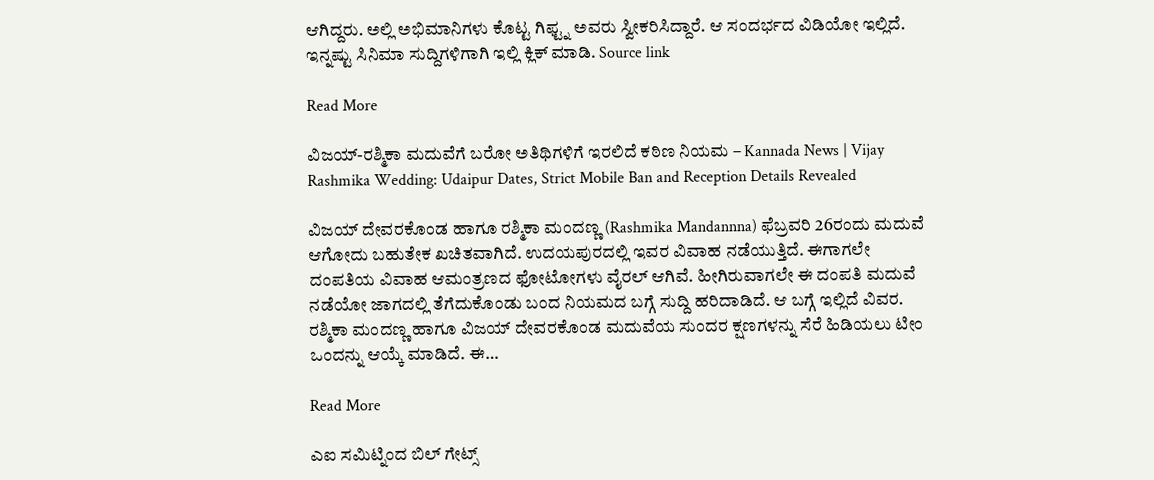ಆಗಿದ್ದರು. ಅಲ್ಲಿ ಅಭಿಮಾನಿಗಳು ಕೊಟ್ಟ ಗಿಫ್ಟ್ನ ಅವರು ಸ್ವೀಕರಿಸಿದ್ದಾರೆ. ಆ ಸಂದರ್ಭದ ವಿಡಿಯೋ ಇಲ್ಲಿದೆ. ಇನ್ನಷ್ಟು ಸಿನಿಮಾ ಸುದ್ದಿಗಳಿಗಾಗಿ ಇಲ್ಲಿ ಕ್ಲಿಕ್ ಮಾಡಿ. Source link

Read More

ವಿಜಯ್-ರಶ್ಮಿಕಾ ಮದುವೆಗೆ ಬರೋ ಅತಿಥಿಗಳಿಗೆ ಇರಲಿದೆ ಕಠಿಣ ನಿಯಮ – Kannada News | Vijay Rashmika Wedding: Udaipur Dates, Strict Mobile Ban and Reception Details Revealed

ವಿಜಯ್ ದೇವರಕೊಂಡ ಹಾಗೂ ರಶ್ಮಿಕಾ ಮಂದಣ್ಣ (Rashmika Mandannna) ಫೆಬ್ರವರಿ 26ರಂದು ಮದುವೆ ಆಗೋದು ಬಹುತೇಕ ಖಚಿತವಾಗಿದೆ. ಉದಯಪುರದಲ್ಲಿ ಇವರ ವಿವಾಹ ನಡೆಯುತ್ತಿದೆ. ಈಗಾಗಲೇ ದಂಪತಿಯ ವಿವಾಹ ಆಮಂತ್ರಣದ ಫೋಟೋಗಳು ವೈರಲ್ ಆಗಿವೆ. ಹೀಗಿರುವಾಗಲೇ ಈ ದಂಪತಿ ಮದುವೆ ನಡೆಯೋ ಜಾಗದಲ್ಲಿ ತೆಗೆದುಕೊಂಡು ಬಂದ ನಿಯಮದ ಬಗ್ಗೆ ಸುದ್ದಿ ಹರಿದಾಡಿದೆ. ಆ ಬಗ್ಗೆ ಇಲ್ಲಿದೆ ವಿವರ. ರಶ್ಮಿಕಾ ಮಂದಣ್ಣ ಹಾಗೂ ವಿಜಯ್ ದೇವರಕೊಂಡ ಮದುವೆಯ ಸುಂದರ ಕ್ಷಣಗಳನ್ನು ಸೆರೆ ಹಿಡಿಯಲು ಟೀಂ ಒಂದನ್ನು ಆಯ್ಕೆ ಮಾಡಿದೆ. ಈ…

Read More

ಎಐ ಸಮಿಟ್ನಿಂದ ಬಿಲ್ ಗೇಟ್ಸ್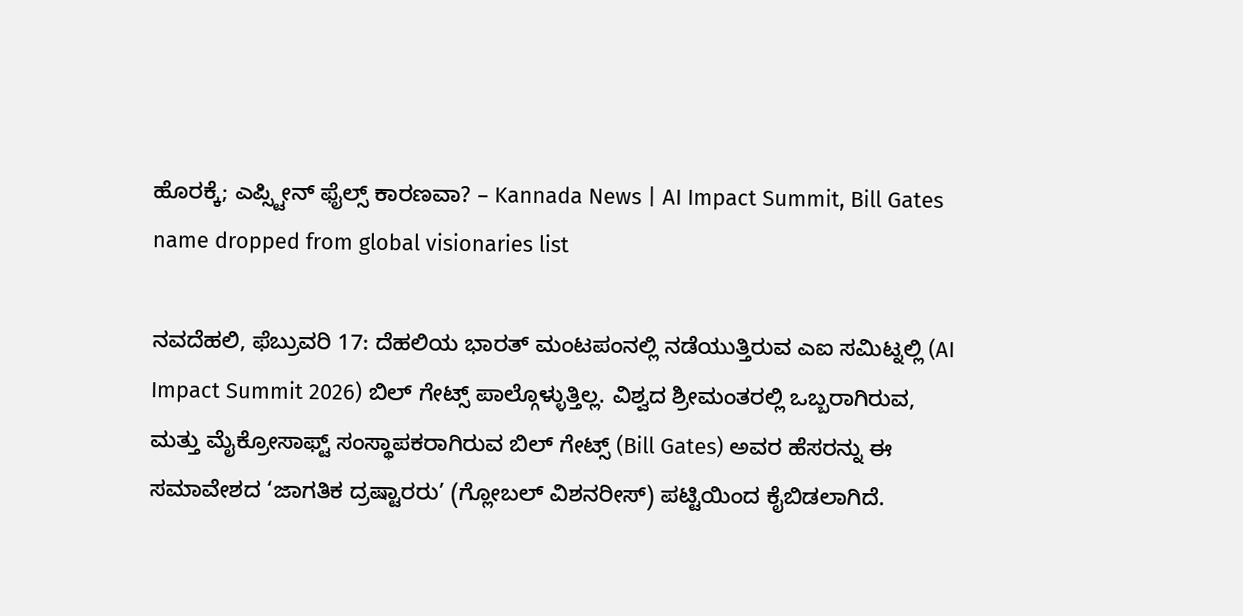ಹೊರಕ್ಕೆ; ಎಪ್ಸ್ಟೀನ್ ಫೈಲ್ಸ್ ಕಾರಣವಾ? – Kannada News | AI Impact Summit, Bill Gates name dropped from global visionaries list

ನವದೆಹಲಿ, ಫೆಬ್ರುವರಿ 17: ದೆಹಲಿಯ ಭಾರತ್ ಮಂಟಪಂನಲ್ಲಿ ನಡೆಯುತ್ತಿರುವ ಎಐ ಸಮಿಟ್ನಲ್ಲಿ (AI Impact Summit 2026) ಬಿಲ್ ಗೇಟ್ಸ್ ಪಾಲ್ಗೊಳ್ಳುತ್ತಿಲ್ಲ. ವಿಶ್ವದ ಶ್ರೀಮಂತರಲ್ಲಿ ಒಬ್ಬರಾಗಿರುವ, ಮತ್ತು ಮೈಕ್ರೋಸಾಫ್ಟ್ ಸಂಸ್ಥಾಪಕರಾಗಿರುವ ಬಿಲ್ ಗೇಟ್ಸ್ (Bill Gates) ಅವರ ಹೆಸರನ್ನು ಈ ಸಮಾವೇಶದ ‘ಜಾಗತಿಕ ದ್ರಷ್ಟಾರರು’ (ಗ್ಲೋಬಲ್ ವಿಶನರೀಸ್) ಪಟ್ಟಿಯಿಂದ ಕೈಬಿಡಲಾಗಿದೆ.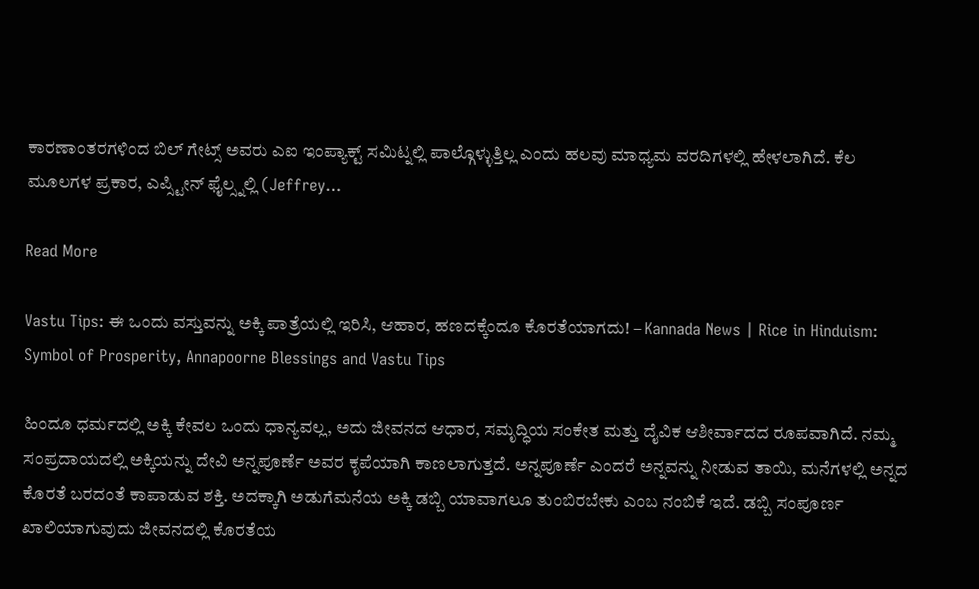ಕಾರಣಾಂತರಗಳಿಂದ ಬಿಲ್ ಗೇಟ್ಸ್ ಅವರು ಎಐ ಇಂಪ್ಯಾಕ್ಟ್ ಸಮಿಟ್ನಲ್ಲಿ ಪಾಲ್ಗೊಳ್ಳುತ್ತಿಲ್ಲ ಎಂದು ಹಲವು ಮಾಧ್ಯಮ ವರದಿಗಳಲ್ಲಿ ಹೇಳಲಾಗಿದೆ. ಕೆಲ ಮೂಲಗಳ ಪ್ರಕಾರ, ಎಪ್ಸ್ಟೀನ್ ಫೈಲ್ಸ್ನಲ್ಲಿ (Jeffrey…

Read More

Vastu Tips: ಈ ಒಂದು ವಸ್ತುವನ್ನು ಅಕ್ಕಿ ಪಾತ್ರೆಯಲ್ಲಿ ಇರಿಸಿ, ಆಹಾರ, ಹಣದಕ್ಕೆಂದೂ ಕೊರತೆಯಾಗದು! – Kannada News | Rice in Hinduism: Symbol of Prosperity, Annapoorne Blessings and Vastu Tips

ಹಿಂದೂ ಧರ್ಮದಲ್ಲಿ ಅಕ್ಕಿ ಕೇವಲ ಒಂದು ಧಾನ್ಯವಲ್ಲ, ಅದು ಜೀವನದ ಆಧಾರ, ಸಮೃದ್ಧಿಯ ಸಂಕೇತ ಮತ್ತು ದೈವಿಕ ಆಶೀರ್ವಾದದ ರೂಪವಾಗಿದೆ. ನಮ್ಮ ಸಂಪ್ರದಾಯದಲ್ಲಿ ಅಕ್ಕಿಯನ್ನು ದೇವಿ ಅನ್ನಪೂರ್ಣೆ ಅವರ ಕೃಪೆಯಾಗಿ ಕಾಣಲಾಗುತ್ತದೆ. ಅನ್ನಪೂರ್ಣೆ ಎಂದರೆ ಅನ್ನವನ್ನು ನೀಡುವ ತಾಯಿ, ಮನೆಗಳಲ್ಲಿ ಅನ್ನದ ಕೊರತೆ ಬರದಂತೆ ಕಾಪಾಡುವ ಶಕ್ತಿ. ಅದಕ್ಕಾಗಿ ಅಡುಗೆಮನೆಯ ಅಕ್ಕಿ ಡಬ್ಬಿ ಯಾವಾಗಲೂ ತುಂಬಿರಬೇಕು ಎಂಬ ನಂಬಿಕೆ ಇದೆ. ಡಬ್ಬಿ ಸಂಪೂರ್ಣ ಖಾಲಿಯಾಗುವುದು ಜೀವನದಲ್ಲಿ ಕೊರತೆಯ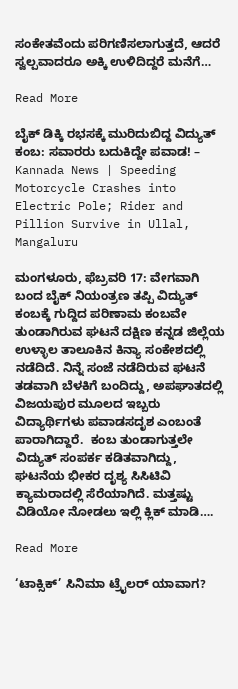ಸಂಕೇತವೆಂದು ಪರಿಗಣಿಸಲಾಗುತ್ತದೆ, ಆದರೆ ಸ್ವಲ್ಪವಾದರೂ ಅಕ್ಕಿ ಉಳಿದಿದ್ದರೆ ಮನೆಗೆ…

Read More

ಬೈಕ್ ಡಿಕ್ಕಿ ರಭಸಕ್ಕೆ ಮುರಿದುಬಿದ್ದ ವಿದ್ಯುತ್ ಕಂಬ: ಸವಾರರು ಬದುಕಿದ್ದೇ ಪವಾಡ! – Kannada News | Speeding Motorcycle Crashes into Electric Pole; Rider and Pillion Survive in Ullal, Mangaluru

ಮಂಗಳೂರು, ಫೆಬ್ರವರಿ 17: ವೇಗವಾಗಿ ಬಂದ ಬೈಕ್ ನಿಯಂತ್ರಣ ತಪ್ಪಿ ವಿದ್ಯುತ್ ಕಂಬಕ್ಕೆ ಗುದ್ದಿದ ಪರಿಣಾಮ ಕಂಬವೇ ತುಂಡಾಗಿರುವ ಘಟನೆ ದಕ್ಷಿಣ ಕನ್ನಡ ಜಿಲ್ಲೆಯ ಉಳ್ಳಾಲ ತಾಲೂಕಿನ ಕಿನ್ಯಾ ಸಂಕೇಶದಲ್ಲಿ ನಡೆದಿದೆ. ನಿನ್ನೆ ಸಂಜೆ ನಡೆದಿರುವ ಘಟನೆ ತಡವಾಗಿ ಬೆಳಕಿಗೆ ಬಂದಿದ್ದು, ಅಪಘಾತದಲ್ಲಿ ವಿಜಯಪುರ ಮೂಲದ ಇಬ್ಬರು ವಿದ್ಯಾರ್ಥಿಗಳು ಪವಾಡಸದೃಶ ಎಂಬಂತೆ ಪಾರಾಗಿದ್ದಾರೆ.  ಕಂಬ ತುಂಡಾಗುತ್ತಲೇ ವಿದ್ಯುತ್ ಸಂಪರ್ಕ ಕಡಿತವಾಗಿದ್ದು, ಘಟನೆಯ ಭೀಕರ ದೃಶ್ಯ ಸಿಸಿಟಿವಿ ಕ್ಯಾಮರಾದಲ್ಲಿ ಸೆರೆಯಾಗಿದೆ. ಮತ್ತಷ್ಟು ವಿಡಿಯೋ ನೋಡಲು ಇಲ್ಲಿ ಕ್ಲಿಕ್ ಮಾಡಿ….

Read More

‘ಟಾಕ್ಸಿಕ್’ ಸಿನಿಮಾ ಟ್ರೈಲರ್ ಯಾವಾಗ?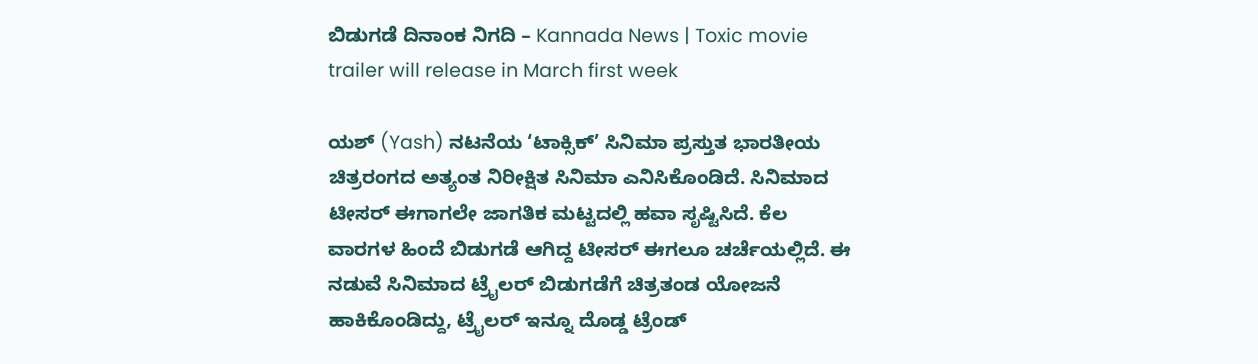ಬಿಡುಗಡೆ ದಿನಾಂಕ ನಿಗದಿ – Kannada News | Toxic movie trailer will release in March first week

ಯಶ್ (Yash) ನಟನೆಯ ‘ಟಾಕ್ಸಿಕ್’ ಸಿನಿಮಾ ಪ್ರಸ್ತುತ ಭಾರತೀಯ ಚಿತ್ರರಂಗದ ಅತ್ಯಂತ ನಿರೀಕ್ಷಿತ ಸಿನಿಮಾ ಎನಿಸಿಕೊಂಡಿದೆ. ಸಿನಿಮಾದ ಟೀಸರ್ ಈಗಾಗಲೇ ಜಾಗತಿಕ ಮಟ್ಟದಲ್ಲಿ ಹವಾ ಸೃಷ್ಟಿಸಿದೆ. ಕೆಲ ವಾರಗಳ ಹಿಂದೆ ಬಿಡುಗಡೆ ಆಗಿದ್ದ ಟೀಸರ್ ಈಗಲೂ ಚರ್ಚೆಯಲ್ಲಿದೆ. ಈ ನಡುವೆ ಸಿನಿಮಾದ ಟ್ರೈಲರ್ ಬಿಡುಗಡೆಗೆ ಚಿತ್ರತಂಡ ಯೋಜನೆ ಹಾಕಿಕೊಂಡಿದ್ದು, ಟ್ರೈಲರ್ ಇನ್ನೂ ದೊಡ್ಡ ಟ್ರೆಂಡ್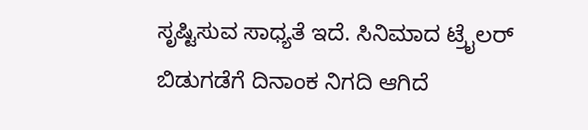ಸೃಷ್ಟಿಸುವ ಸಾಧ್ಯತೆ ಇದೆ. ಸಿನಿಮಾದ ಟ್ರೈಲರ್ ಬಿಡುಗಡೆಗೆ ದಿನಾಂಕ ನಿಗದಿ ಆಗಿದೆ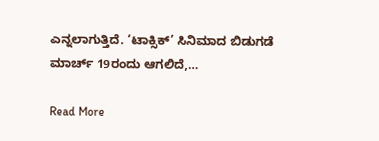ಎನ್ನಲಾಗುತ್ತಿದೆ. ‘ಟಾಕ್ಸಿಕ್’ ಸಿನಿಮಾದ ಬಿಡುಗಡೆ ಮಾರ್ಚ್ 19ರಂದು ಆಗಲಿದೆ,…

Read More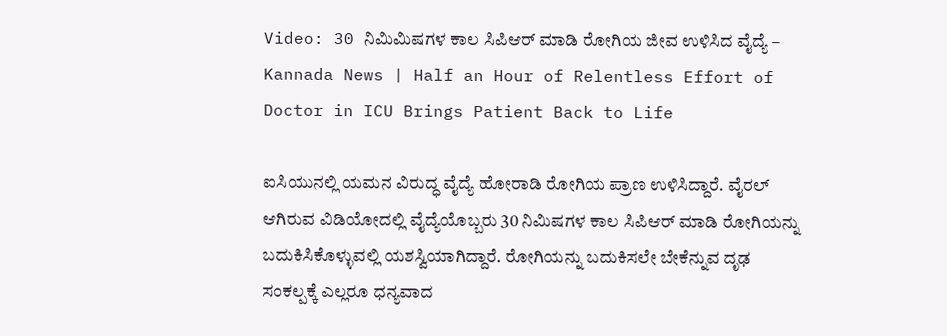Video: 30 ನಿಮಿಮಿಷಗಳ ಕಾಲ ಸಿಪಿಆರ್ ಮಾಡಿ ರೋಗಿಯ ಜೀವ ಉಳಿಸಿದ ವೈದ್ಯೆ – Kannada News | Half an Hour of Relentless Effort of Doctor in ICU Brings Patient Back to Life

ಐಸಿಯುನಲ್ಲಿ ಯಮನ ವಿರುದ್ಧ ವೈದ್ಯೆ ಹೋರಾಡಿ ರೋಗಿಯ ಪ್ರಾಣ ಉಳಿಸಿದ್ದಾರೆ. ವೈರಲ್ ಆಗಿರುವ ವಿಡಿಯೋದಲ್ಲಿ ವೈದ್ಯೆಯೊಬ್ಬರು 30 ನಿಮಿಷಗಳ ಕಾಲ ಸಿಪಿಆರ್ ಮಾಡಿ ರೋಗಿಯನ್ನು ಬದುಕಿಸಿಕೊಳ್ಳುವಲ್ಲಿ ಯಶಸ್ವಿಯಾಗಿದ್ದಾರೆ. ರೋಗಿಯನ್ನು ಬದುಕಿಸಲೇ ಬೇಕೆನ್ನುವ ದೃಢ ಸಂಕಲ್ಪಕ್ಕೆ ಎಲ್ಲರೂ ಧನ್ಯವಾದ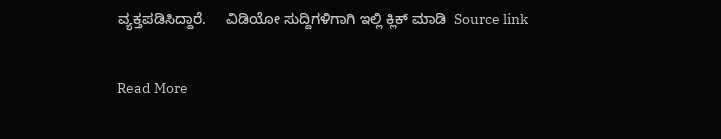ವ್ಯಕ್ತಪಡಿಸಿದ್ದಾರೆ.     ವಿಡಿಯೋ ಸುದ್ದಿಗಳಿಗಾಗಿ ಇಲ್ಲಿ ಕ್ಲಿಕ್ ಮಾಡಿ  Source link

Read More